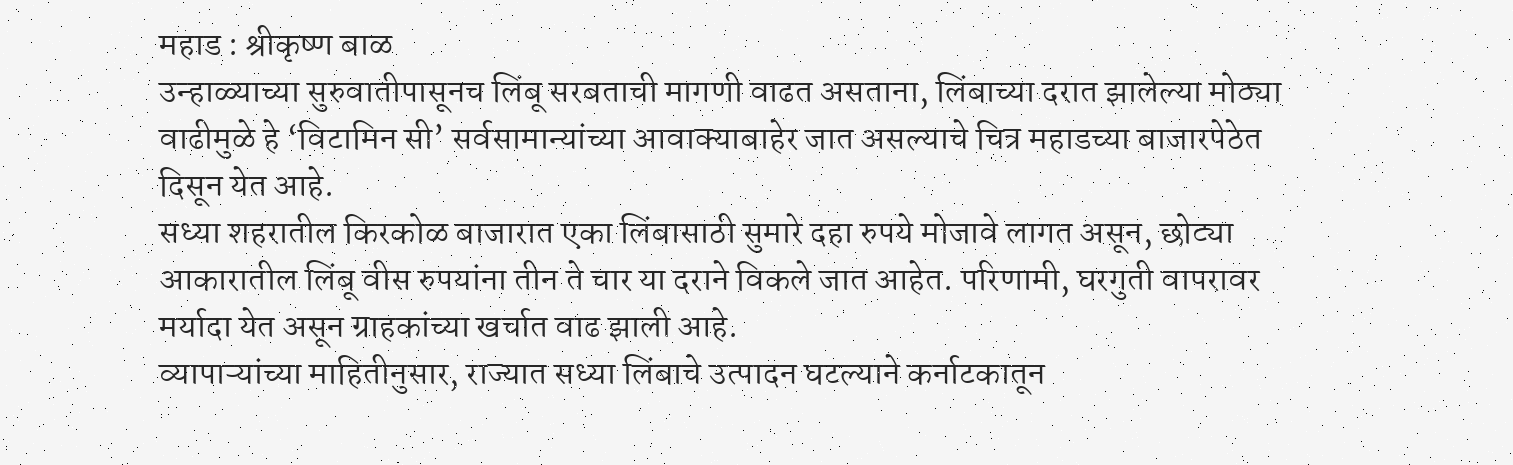महाड : श्रीकृष्ण बाळ
उन्हाळ्याच्या सुरुवातीपासूनच लिंबू सरबताची मागणी वाढत असताना, लिंबाच्या दरात झालेल्या मोठ्या वाढीमुळे हे ‘विटामिन सी’ सर्वसामान्यांच्या आवाक्याबाहेर जात असल्याचे चित्र महाडच्या बाजारपेठेत दिसून येत आहे.
सध्या शहरातील किरकोळ बाजारात एका लिंबासाठी सुमारे दहा रुपये मोजावे लागत असून, छोट्या आकारातील लिंबू वीस रुपयांना तीन ते चार या दराने विकले जात आहेत. परिणामी, घरगुती वापरावर मर्यादा येत असून ग्राहकांच्या खर्चात वाढ झाली आहे.
व्यापाऱ्यांच्या माहितीनुसार, राज्यात सध्या लिंबाचे उत्पादन घटल्याने कर्नाटकातून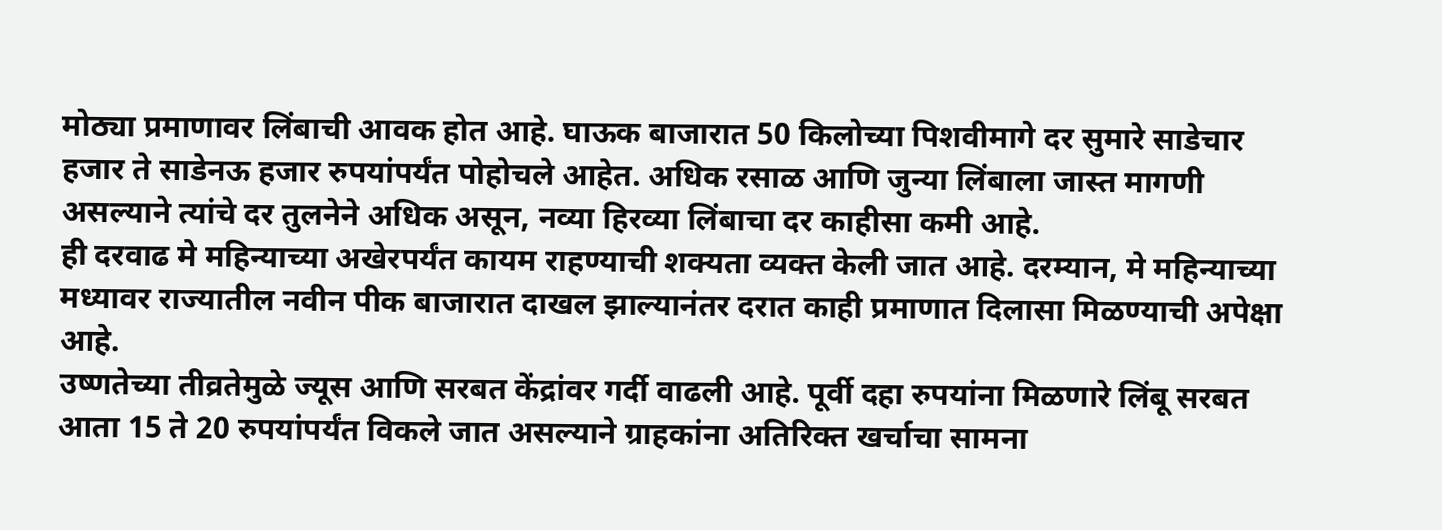मोठ्या प्रमाणावर लिंबाची आवक होत आहे. घाऊक बाजारात 50 किलोच्या पिशवीमागे दर सुमारे साडेचार हजार ते साडेनऊ हजार रुपयांपर्यंत पोहोचले आहेत. अधिक रसाळ आणि जुन्या लिंबाला जास्त मागणी असल्याने त्यांचे दर तुलनेने अधिक असून, नव्या हिरव्या लिंबाचा दर काहीसा कमी आहे.
ही दरवाढ मे महिन्याच्या अखेरपर्यंत कायम राहण्याची शक्यता व्यक्त केली जात आहे. दरम्यान, मे महिन्याच्या मध्यावर राज्यातील नवीन पीक बाजारात दाखल झाल्यानंतर दरात काही प्रमाणात दिलासा मिळण्याची अपेक्षा आहे.
उष्णतेच्या तीव्रतेमुळे ज्यूस आणि सरबत केंद्रांवर गर्दी वाढली आहे. पूर्वी दहा रुपयांना मिळणारे लिंबू सरबत आता 15 ते 20 रुपयांपर्यंत विकले जात असल्याने ग्राहकांना अतिरिक्त खर्चाचा सामना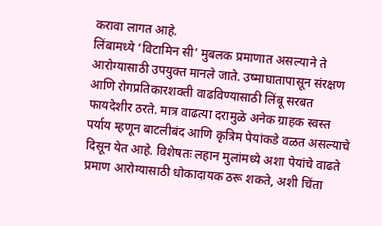करावा लागत आहे.
लिंबामध्ये ‘विटामिन सी’ मुबलक प्रमाणात असल्याने ते आरोग्यासाठी उपयुक्त मानले जाते. उष्माघातापासून संरक्षण आणि रोगप्रतिकारशक्ती वाढविण्यासाठी लिंबू सरबत फायदेशीर ठरते. मात्र वाढत्या दरामुळे अनेक ग्राहक स्वस्त पर्याय म्हणून बाटलीबंद आणि कृत्रिम पेयांकडे वळत असल्याचे दिसून येत आहे. विशेषतः लहान मुलांमध्ये अशा पेयांचे वाढते प्रमाण आरोग्यासाठी धोकादायक ठरू शकते, अशी चिंता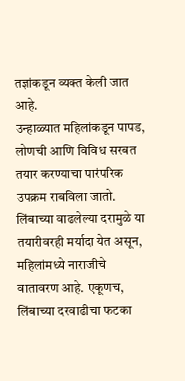तज्ञांकडून व्यक्त केली जात आहे.
उन्हाळ्यात महिलांकडून पापड, लोणची आणि विविध सरबत तयार करण्याचा पारंपरिक उपक्रम राबविला जातो. लिंबाच्या वाढलेल्या दरामुळे या तयारीवरही मर्यादा येत असून, महिलांमध्ये नाराजीचे वातावरण आहे. एकूणच, लिंबाच्या दरवाढीचा फटका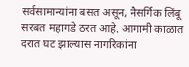सर्वसामान्यांना बसत असून, नैसर्गिक लिंबू सरबत महागडे ठरत आहे. आगामी काळात दरात घट झाल्यास नागरिकांना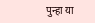पुन्हा या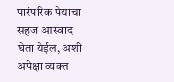पारंपरिक पेयाचा सहज आस्वाद घेता येईल, अशी अपेक्षा व्यक्त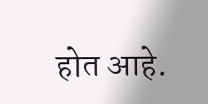होत आहे.